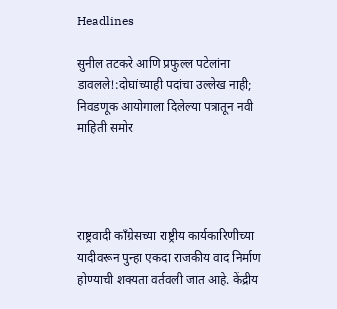Headlines

सुनील तटकरे आणि प्रफुल्ल पटेलांना डावलले!:दोघांच्याही पदांचा उल्लेख नाही; निवडणूक आयोगाला दिलेल्या पत्रातून नवी माहिती समोर




राष्ट्रवादी कॉंग्रेसच्या राष्ट्रीय कार्यकारिणीच्या यादीवरून पुन्हा एकदा राजकीय वाद निर्माण होण्याची शक्यता वर्तवली जात आहे. केंद्रीय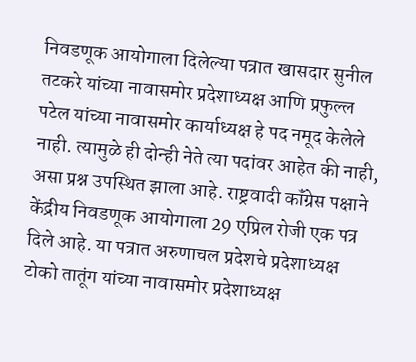निवडणूक आयोगाला दिलेल्या पत्रात खासदार सुनील तटकरे यांच्या नावासमोर प्रदेशाध्यक्ष आणि प्रफुल्ल पटेल यांच्या नावासमोर कार्याध्यक्ष हे पद नमूद केलेले नाही. त्यामुळे ही दोन्ही नेते त्या पदांवर आहेत की नाही, असा प्रश्न उपस्थित झाला आहे. राष्ट्रवादी कॉंग्रेस पक्षाने केंद्रीय निवडणूक आयोगाला 29 एप्रिल रोजी एक पत्र दिले आहे. या पत्रात अरुणाचल प्रदेशचे प्रदेशाध्यक्ष टोको तातूंग यांच्या नावासमोर प्रदेशाध्यक्ष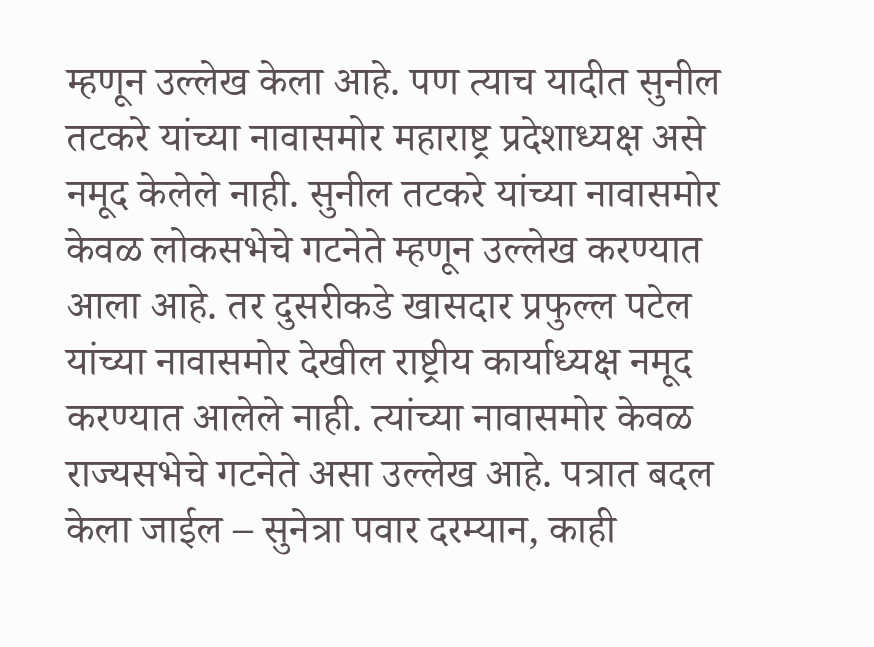म्हणून उल्लेख केला आहे. पण त्याच यादीत सुनील तटकरे यांच्या नावासमोर महाराष्ट्र प्रदेशाध्यक्ष असे नमूद केलेले नाही. सुनील तटकरे यांच्या नावासमोर केवळ लोकसभेचे गटनेते म्हणून उल्लेख करण्यात आला आहे. तर दुसरीकडे खासदार प्रफुल्ल पटेल यांच्या नावासमोर देखील राष्ट्रीय कार्याध्यक्ष नमूद करण्यात आलेले नाही. त्यांच्या नावासमोर केवळ राज्यसभेचे गटनेते असा उल्लेख आहे. पत्रात बदल केला जाईल – सुनेत्रा पवार दरम्यान, काही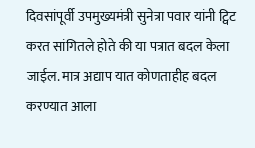दिवसांपूर्वी उपमुख्यमंत्री सुनेत्रा पवार यांनी ट्विट करत सांगितले होते की या पत्रात बदल केला जाईल. मात्र अद्याप यात कोणताहीह बदल करण्यात आला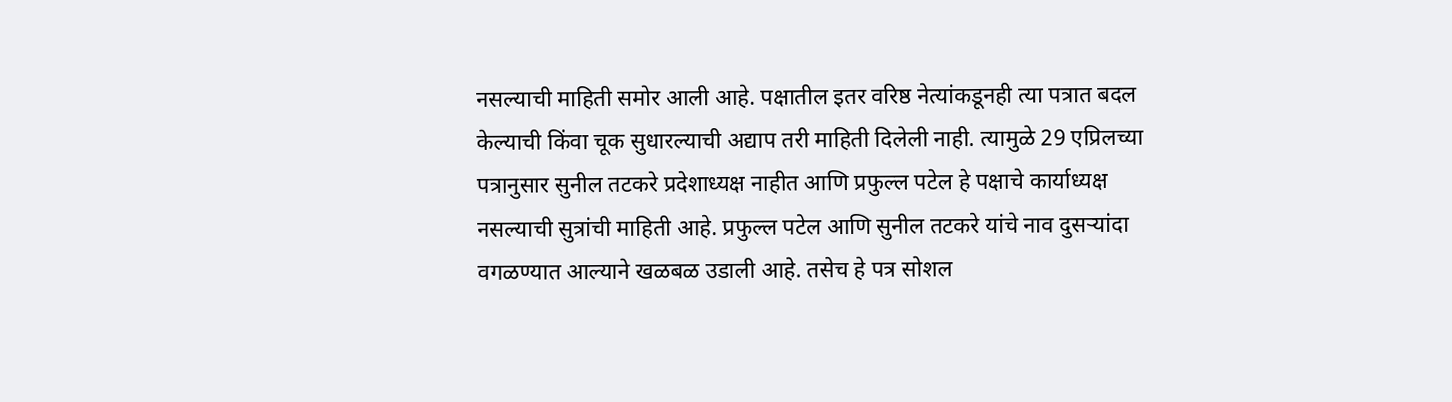नसल्याची माहिती समोर आली आहे. पक्षातील इतर वरिष्ठ नेत्यांकडूनही त्या पत्रात बदल केल्याची किंवा चूक सुधारल्याची अद्याप तरी माहिती दिलेली नाही. त्यामुळे 29 एप्रिलच्या पत्रानुसार सुनील तटकरे प्रदेशाध्यक्ष नाहीत आणि प्रफुल्ल पटेल हे पक्षाचे कार्याध्यक्ष नसल्याची सुत्रांची माहिती आहे. प्रफुल्ल पटेल आणि सुनील तटकरे यांचे नाव दुसऱ्यांदा वगळण्यात आल्याने खळबळ उडाली आहे. तसेच हे पत्र सोशल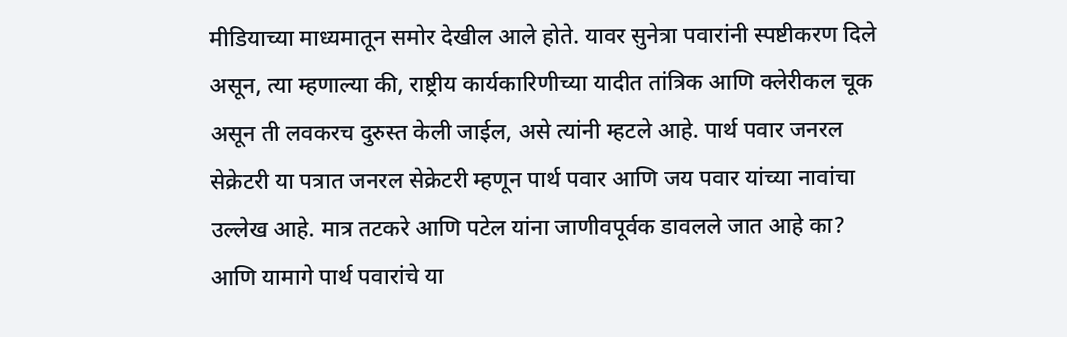मीडियाच्या माध्यमातून समोर देखील आले होते. यावर सुनेत्रा पवारांनी स्पष्टीकरण दिले असून, त्या म्हणाल्या की, राष्ट्रीय कार्यकारिणीच्या यादीत तांत्रिक आणि क्लेरीकल चूक असून ती लवकरच दुरुस्त केली जाईल, असे त्यांनी म्हटले आहे. पार्थ पवार जनरल सेक्रेटरी या पत्रात जनरल सेक्रेटरी म्हणून पार्थ पवार आणि जय पवार यांच्या नावांचा उल्लेख आहे. मात्र तटकरे आणि पटेल यांना जाणीवपूर्वक डावलले जात आहे का? आणि यामागे पार्थ पवारांचे या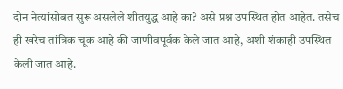दोन नेत्यांसोबत सुरू असलेले शीतयुद्ध आहे का? असे प्रश्न उपस्थित होत आहेत. तसेच ही खरेच तांत्रिक चूक आहे की जाणीवपूर्वक केले जात आहे, अशी शंकाही उपस्थित केली जात आहे.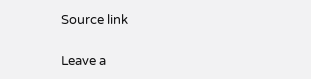Source link

Leave a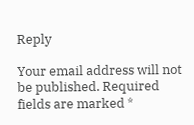Reply

Your email address will not be published. Required fields are marked *